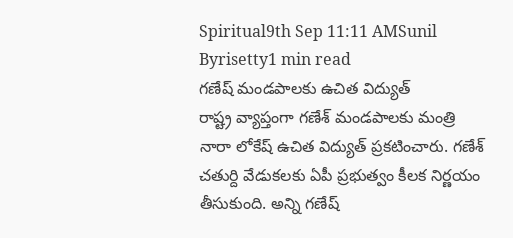Spiritual9th Sep 11:11 AMSunil Byrisetty1 min read
గణేష్ మండపాలకు ఉచిత విద్యుత్
రాష్ట్ర వ్యాప్తంగా గణేశ్ మండపాలకు మంత్రి నారా లోకేష్ ఉచిత విద్యుత్ ప్రకటించారు. గణేశ్ చతుర్ది వేడుకలకు ఏపీ ప్రభుత్వం కీలక నిర్ణయం తీసుకుంది. అన్ని గణేష్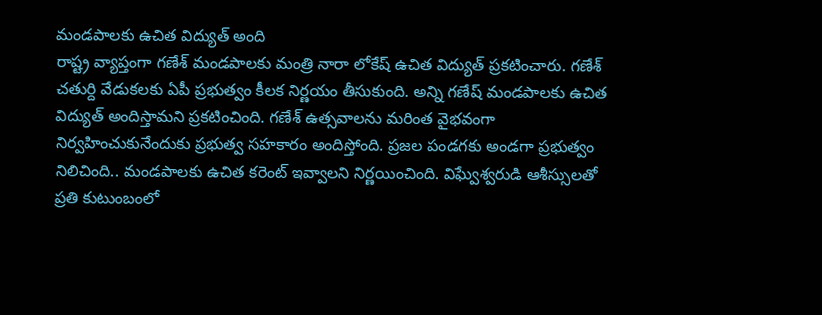మండపాలకు ఉచిత విద్యుత్ అంది
రాష్ట్ర వ్యాప్తంగా గణేశ్ మండపాలకు మంత్రి నారా లోకేష్ ఉచిత విద్యుత్ ప్రకటించారు. గణేశ్ చతుర్ది వేడుకలకు ఏపీ ప్రభుత్వం కీలక నిర్ణయం తీసుకుంది. అన్ని గణేష్ మండపాలకు ఉచిత విద్యుత్ అందిస్తామని ప్రకటించింది. గణేశ్ ఉత్సవాలను మరింత వైభవంగా నిర్వహించుకునేందుకు ప్రభుత్వ సహకారం అందిస్తోంది. ప్రజల పండగకు అండగా ప్రభుత్వం నిలిచింది.. మండపాలకు ఉచిత కరెంట్ ఇవ్వాలని నిర్ణయించింది. విఘ్వేశ్వరుడి ఆశీస్సులతో ప్రతి కుటుంబంలో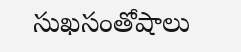సుఖసంతోషాలు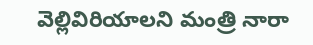వెల్లివిరియాలని మంత్రి నారా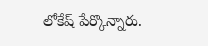లోకేష్ పేర్కొన్నారు.